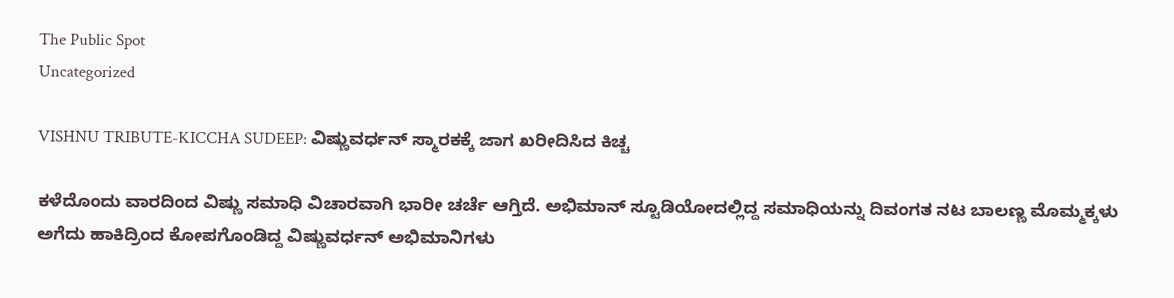The Public Spot
Uncategorized

VISHNU TRIBUTE-KICCHA SUDEEP: ವಿಷ್ಣುವರ್ಧನ್ ಸ್ಮಾರಕಕ್ಕೆ ಜಾಗ ಖರೀದಿಸಿದ ಕಿಚ್ಚ

ಕಳೆದೊಂದು ವಾರದಿಂದ ವಿಷ್ಣು ಸಮಾಧಿ ವಿಚಾರವಾಗಿ ಭಾರೀ ಚರ್ಚೆ ಆಗ್ತಿದೆ. ಅಭಿಮಾನ್‌ ಸ್ಟೂಡಿಯೋದಲ್ಲಿದ್ದ ಸಮಾಧಿಯನ್ನು ದಿವಂಗತ ನಟ ಬಾಲಣ್ಣ ಮೊಮ್ಮಕ್ಕಳು ಅಗೆದು ಹಾಕಿದ್ರಿಂದ ಕೋಪಗೊಂಡಿದ್ದ ವಿಷ್ಣುವರ್ಧನ್‌ ಅಭಿಮಾನಿಗಳು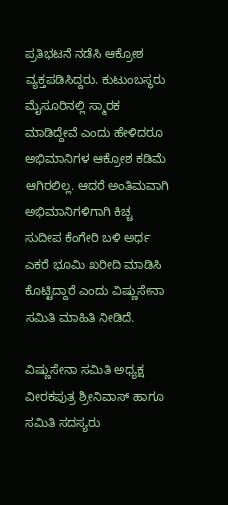ಪ್ರತಿಭಟನೆ ನಡೆಸಿ ಆಕ್ರೋಶ ವ್ಯಕ್ತಪಡಿಸಿದ್ದರು. ಕುಟುಂಬಸ್ಥರು ಮೈಸೂರಿನಲ್ಲಿ ಸ್ಮಾರಕ ಮಾಡಿದ್ದೇವೆ ಎಂದು ಹೇಳಿದರೂ ಅಭಿಮಾನಿಗಳ ಆಕ್ರೋಶ ಕಡಿಮೆ ಆಗಿರಲಿಲ್ಲ. ಆದರೆ ಅಂತಿಮವಾಗಿ ಅಭಿಮಾನಿಗಳಿಗಾಗಿ ಕಿಚ್ಚ ಸುದೀಪ ಕೆಂಗೇರಿ ಬಳಿ ಅರ್ಧ ಎಕರೆ ಭೂಮಿ ಖರೀದಿ ಮಾಡಿಸಿ ಕೊಟ್ಟಿದ್ದಾರೆ ಎಂದು ವಿಷ್ಣುಸೇನಾ ಸಮಿತಿ ಮಾಹಿತಿ ನೀಡಿದೆ.

ವಿಷ್ಣುಸೇನಾ ಸಮಿತಿ ಅಧ್ಯಕ್ಷ ವೀರಕಪುತ್ರ ಶ್ರೀನಿವಾಸ್ ಹಾಗೂ ಸಮಿತಿ ಸದಸ್ಯರು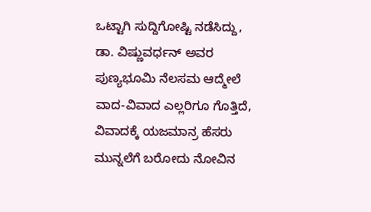ಒಟ್ಟಾಗಿ ಸುದ್ದಿಗೋಷ್ಟಿ ನಡೆಸಿದ್ದು, ಡಾ. ವಿಷ್ಣುವರ್ಧನ್ ಅವರ ಪುಣ್ಯಭೂಮಿ ನೆಲಸಮ ಆದ್ಮೇಲೆ ವಾದ-ವಿವಾದ ಎಲ್ಲರಿಗೂ ಗೊತ್ತಿದೆ, ವಿವಾದಕ್ಕೆ ಯಜಮಾನ್ರ ಹೆಸರು ಮುನ್ನಲೆಗೆ ಬರೋದು ನೋವಿನ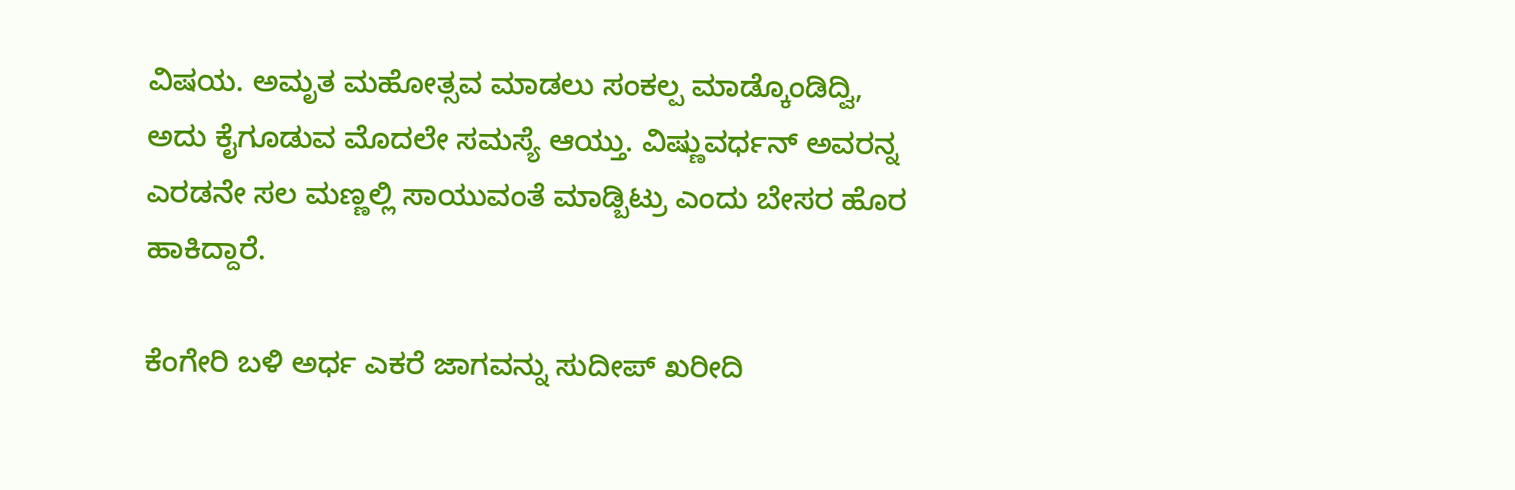ವಿಷಯ. ಅಮೃತ ಮಹೋತ್ಸವ ಮಾಡಲು ಸಂಕಲ್ಪ ಮಾಡ್ಕೊಂಡಿದ್ವಿ, ಅದು ಕೈಗೂಡುವ ಮೊದಲೇ ಸಮಸ್ಯೆ ಆಯ್ತು. ವಿಷ್ಣುವರ್ಧನ್ ಅವರನ್ನ ಎರಡನೇ ಸಲ ಮಣ್ಣಲ್ಲಿ ಸಾಯುವಂತೆ ಮಾಡ್ಬಿಟ್ರು ಎಂದು ಬೇಸರ ಹೊರ ಹಾಕಿದ್ದಾರೆ.

ಕೆಂಗೇರಿ ಬಳಿ ಅರ್ಧ ಎಕರೆ ಜಾಗವನ್ನು ಸುದೀಪ್ ಖರೀದಿ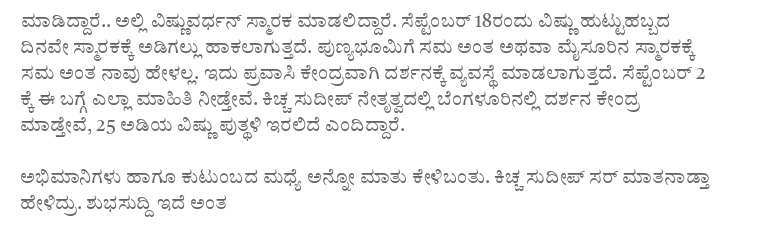ಮಾಡಿದ್ದಾರೆ.. ಅಲ್ಲಿ ವಿಷ್ಣುವರ್ಧನ್ ಸ್ಮಾರಕ ಮಾಡಲಿದ್ದಾರೆ. ಸೆಪ್ಟೆಂಬರ್ 18ರಂದು ವಿಷ್ಣು ಹುಟ್ಟುಹಬ್ಬದ ದಿನವೇ ಸ್ಮಾರಕಕ್ಕೆ ಅಡಿಗಲ್ಲು ಹಾಕಲಾಗುತ್ತದೆ. ಪುಣ್ಯಭೂಮಿಗೆ ಸಮ ಅಂತ ಅಥವಾ ಮೈಸೂರಿನ ಸ್ಮಾರಕಕ್ಕೆ ಸಮ ಅಂತ ನಾವು ಹೇಳಲ್ಲ. ಇದು ಪ್ರವಾಸಿ ಕೇಂದ್ರವಾಗಿ ದರ್ಶನಕ್ಕೆ ವ್ಯವಸ್ಥೆ ಮಾಡಲಾಗುತ್ತದೆ. ಸೆಪ್ಟೆಂಬರ್ 2 ಕ್ಕೆ ಈ ಬಗ್ಗೆ ಎಲ್ಲಾ ಮಾಹಿತಿ ನೀಡ್ತೇವೆ. ಕಿಚ್ಚ ಸುದೀಪ್ ನೇತೃತ್ವದಲ್ಲಿ ಬೆಂಗಳೂರಿನಲ್ಲಿ ದರ್ಶನ ಕೇಂದ್ರ ಮಾಡ್ತೇವೆ, 25 ಅಡಿಯ ವಿಷ್ಣು ಪುತ್ಥಳಿ ಇರಲಿದೆ ಎಂದಿದ್ದಾರೆ.

ಅಭಿಮಾನಿಗಳು ಹಾಗೂ ಕುಟುಂಬದ ಮಧ್ಯೆ ಅನ್ನೋ‌ ಮಾತು ಕೇಳಿಬಂತು. ಕಿಚ್ಚ ಸುದೀಪ್ ಸರ್ ಮಾತನಾಡ್ತಾ ಹೇಳಿದ್ರು. ಶುಭಸುದ್ದಿ ಇದೆ ಅಂತ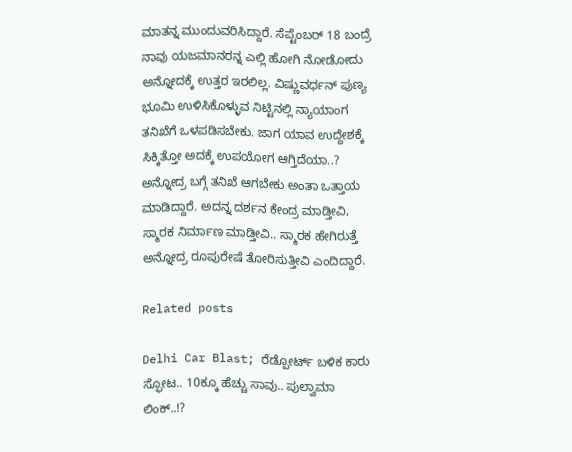ಮಾತನ್ನ ಮುಂದುವರಿಸಿದ್ದಾರೆ. ಸೆಪ್ಟೆಂಬರ್ 18 ಬಂದ್ರೆ ನಾವು ಯಜಮಾನರನ್ನ ಎಲ್ಲಿ ಹೋಗಿ ನೋಡೋದು ಅನ್ನೋದಕ್ಕೆ ಉತ್ತರ ಇರಲಿಲ್ಲ. ವಿಷ್ಣುವರ್ಧನ್ ಪುಣ್ಯ ಭೂಮಿ ಉಳಿಸಿಕೊಳ್ಳುವ ನಿಟ್ಟಿನಲ್ಲಿ ನ್ಯಾಯಾಂಗ ತನಿಖೆಗೆ ಒಳಪಡಿಸಬೇಕು. ಜಾಗ ಯಾವ ಉದ್ದೇಶಕ್ಕೆ ಸಿಕ್ಕಿತ್ತೋ ಅದಕ್ಕೆ ಉಪಯೋಗ ಆಗ್ತಿದೆಯಾ..? ಅನ್ನೋದ್ರ ಬಗ್ಗೆ ತನಿಖೆ ಆಗಬೇಕು ಅಂತಾ ಒತ್ತಾಯ ಮಾಡಿದ್ದಾರೆ. ಅದನ್ನ ದರ್ಶನ ಕೇಂದ್ರ ಮಾಡ್ತೀವಿ, ಸ್ಮಾರಕ ನಿರ್ಮಾಣ ಮಾಡ್ತೀವಿ.. ಸ್ಮಾರಕ ಹೇಗಿರುತ್ತೆ ಅನ್ನೋದ್ರ ರೂಪುರೇಷೆ ತೋರಿಸುತ್ತೀವಿ ಎಂದಿದ್ದಾರೆ.

Related posts

Delhi Car Blast; ರೆಡ್ಪೋರ್ಟ್ ಬಳಿಕ ಕಾರು ಸ್ಫೋಟ.. 10ಕ್ಕೂ ಹೆಚ್ಚು ಸಾವು.. ಪುಲ್ವಾಮಾ ಲಿಂಕ್..!?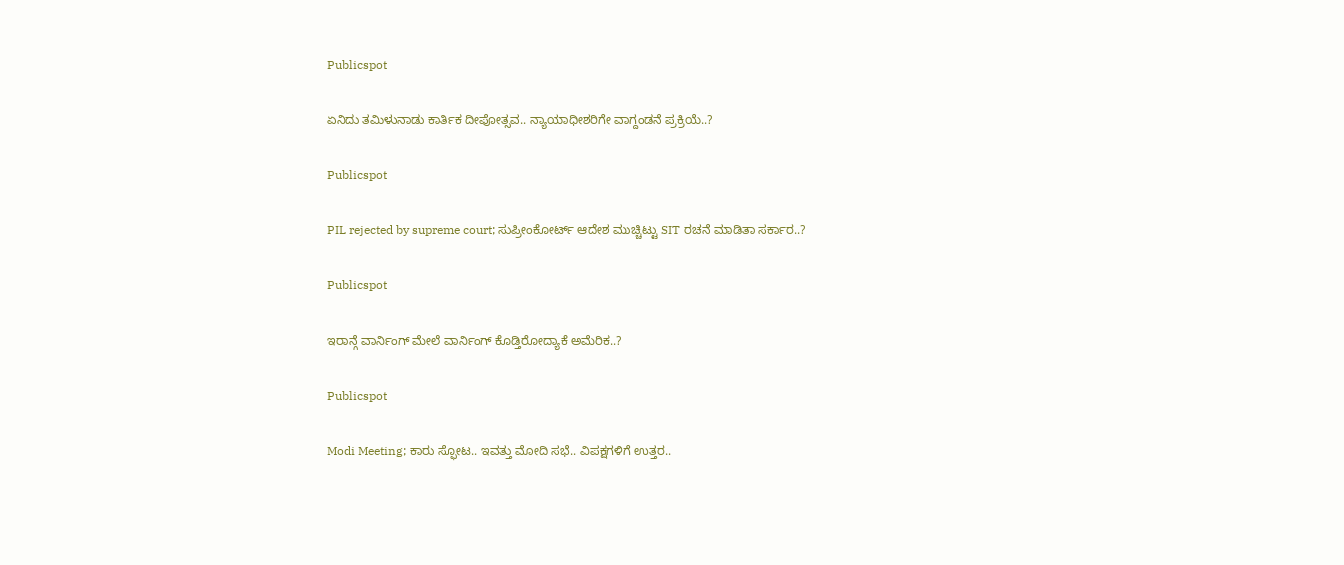Publicspot

ಏನಿದು ತಮಿಳುನಾಡು ಕಾರ್ತಿಕ ದೀಪೋತ್ಸವ.. ನ್ಯಾಯಾಧೀಶರಿಗೇ ವಾಗ್ದಂಡನೆ ಪ್ರಕ್ರಿಯೆ..?

Publicspot

PIL rejected by supreme court; ಸುಪ್ರೀಂಕೋರ್ಟ್‌ ಆದೇಶ ಮುಚ್ಚಿಟ್ಟು SIT ರಚನೆ ಮಾಡಿತಾ ಸರ್ಕಾರ..?

Publicspot

ಇರಾನ್ಗೆ ವಾರ್ನಿಂಗ್ ಮೇಲೆ ವಾರ್ನಿಂಗ್ ಕೊಡ್ತಿರೋದ್ಯಾಕೆ ಅಮೆರಿಕ..?

Publicspot

Modi Meeting; ಕಾರು ಸ್ಫೋಟ.. ಇವತ್ತು ಮೋದಿ ಸಭೆ.. ವಿಪಕ್ಷಗಳಿಗೆ ಉತ್ತರ..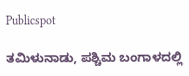Publicspot

ತಮಿಳುನಾಡು, ಪಶ್ಚಿಮ ಬಂಗಾಳದಲ್ಲಿ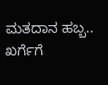ಮತದಾನ ಹಬ್ಬ.. ಖರ್ಗೆಗೆ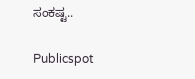ಸಂಕಷ್ಟ..

Publicspot